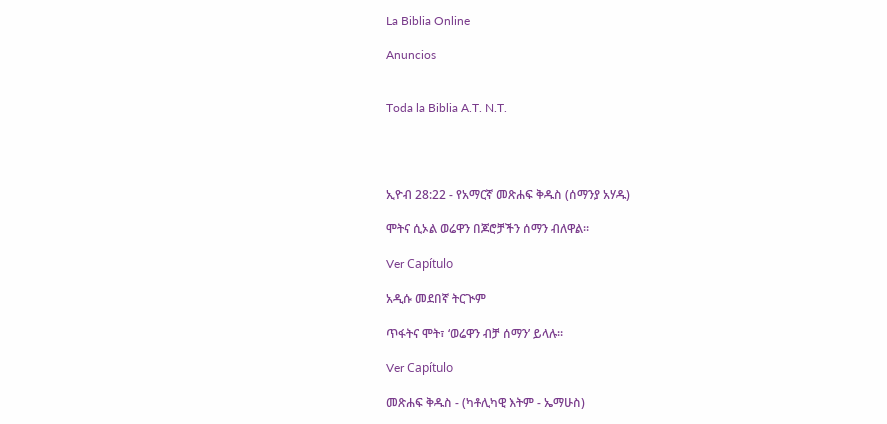La Biblia Online

Anuncios


Toda la Biblia A.T. N.T.




ኢዮብ 28:22 - የአማርኛ መጽሐፍ ቅዱስ (ሰማንያ አሃዱ)

ሞትና ሲኦል ወሬዋን በጆሮቻችን ሰማን ብለዋል።

Ver Capítulo

አዲሱ መደበኛ ትርጒም

ጥፋትና ሞት፣ ‘ወሬዋን ብቻ ሰማን’ ይላሉ።

Ver Capítulo

መጽሐፍ ቅዱስ - (ካቶሊካዊ እትም - ኤማሁስ)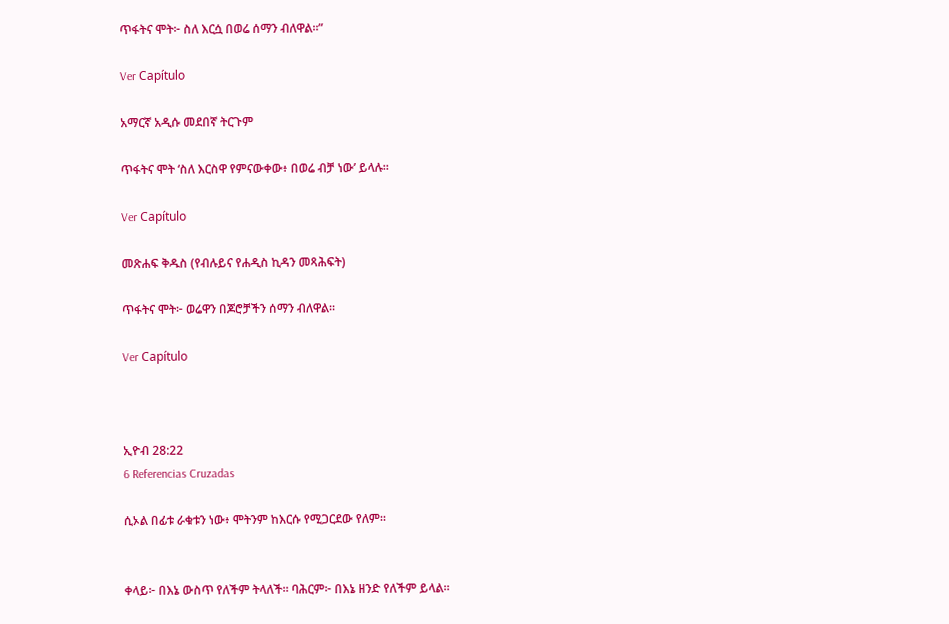ጥፋትና ሞት፦ ስለ እርሷ በወሬ ሰማን ብለዋል።”

Ver Capítulo

አማርኛ አዲሱ መደበኛ ትርጉም

ጥፋትና ሞት ‘ስለ እርስዋ የምናውቀው፥ በወሬ ብቻ ነው’ ይላሉ።

Ver Capítulo

መጽሐፍ ቅዱስ (የብሉይና የሐዲስ ኪዳን መጻሕፍት)

ጥፋትና ሞት፦ ወሬዋን በጆሮቻችን ሰማን ብለዋል።

Ver Capítulo



ኢዮብ 28:22
6 Referencias Cruzadas

ሲኦል በፊቱ ራቁቱን ነው፥ ሞትንም ከእርሱ የሚጋርደው የለም።


ቀላይ፦ በእኔ ውስጥ የለችም ትላለች። ባሕርም፦ በእኔ ዘንድ የለችም ይላል።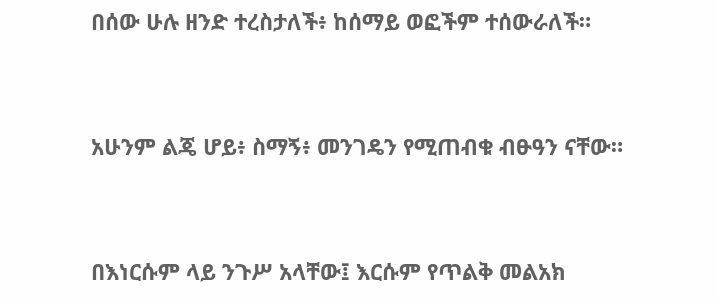በሰው ሁሉ ዘንድ ተረስታለች፥ ከሰማይ ወፎችም ተሰውራለች።


አሁንም ልጄ ሆይ፥ ስማኝ፥ መንገዴን የሚጠብቁ ብፁዓን ናቸው።


በእነርሱም ላይ ንጉሥ አላቸው፤ እርሱም የጥልቅ መልአክ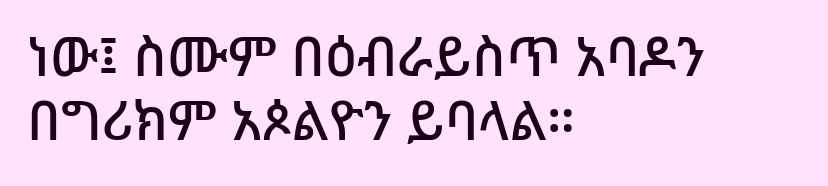ነው፤ ስሙም በዕብራይስጥ አባዶን በግሪክም አጶልዮን ይባላል።